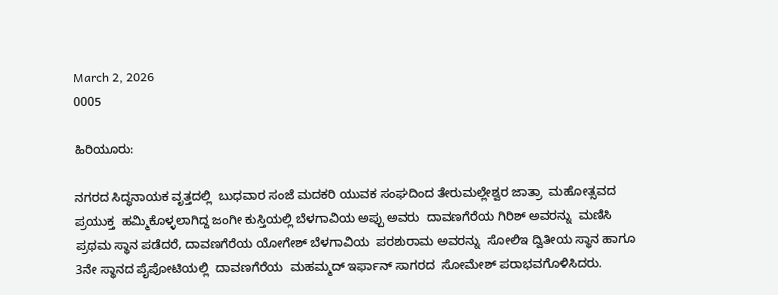March 2, 2026
0005

ಹಿರಿಯೂರು:

ನಗರದ ಸಿದ್ಧನಾಯಕ ವೃತ್ತದಲ್ಲಿ  ಬುಧವಾರ ಸಂಜೆ ಮದಕರಿ ಯುವಕ ಸಂಘದಿಂದ ತೇರುಮಲ್ಲೇಶ್ವರ ಜಾತ್ರಾ  ಮಹೋತ್ಸವದ ಪ್ರಯುಕ್ತ  ಹಮ್ಮಿಕೊಳ್ಳಲಾಗಿದ್ದ ಜಂಗೀ ಕುಸ್ತಿಯಲ್ಲಿ ಬೆಳಗಾವಿಯ ಅಪ್ಪು ಅವರು  ದಾವಣಗೆರೆಯ ಗಿರಿಶ್ ಅವರನ್ನು  ಮಣಿಸಿ ಪ್ರಥಮ ಸ್ಥಾನ ಪಡೆದರೆ, ದಾವಣಗೆರೆಯ ಯೋಗೇಶ್ ಬೆಳಗಾವಿಯ  ಪರಶುರಾಮ ಅವರನ್ನು  ಸೋಲಿಇ ದ್ವಿತೀಯ ಸ್ಥಾನ ಹಾಗೂ 3ನೇ ಸ್ಥಾನದ ಪೈಪೋಟಿಯಲ್ಲಿ  ದಾವಣಗೆರೆಯ  ಮಹಮ್ಮದ್ ಇರ್ಫಾನ್ ಸಾಗರದ  ಸೋಮೇಶ್ ಪರಾಭವಗೊಳಿಸಿದರು.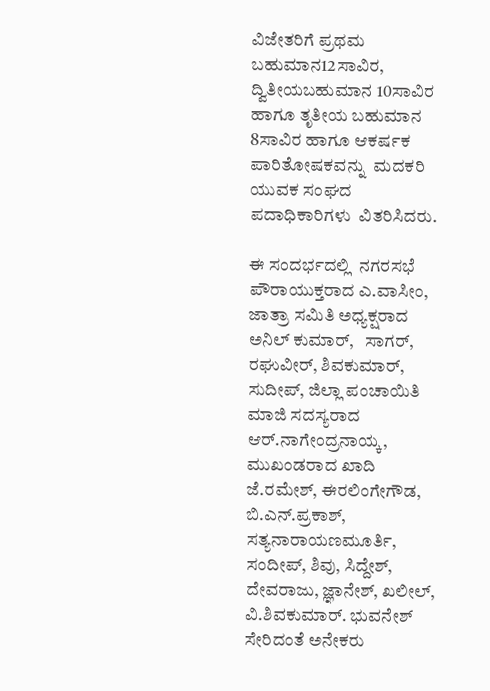ವಿಜೇತರಿಗೆ ಪ್ರಥಮ ಬಹುಮಾನ12ಸಾವಿರ,  ದ್ವಿತೀಯಬಹುಮಾನ 10ಸಾವಿರ ಹಾಗೂ ತೃತೀಯ ಬಹುಮಾನ 8ಸಾವಿರ ಹಾಗೂ ಆಕರ್ಷಕ ಪಾರಿತೋಷಕವನ್ನು  ಮದಕರಿ ಯುವಕ ಸಂಘದ ಪದಾಧಿಕಾರಿಗಳು  ವಿತರಿಸಿದರು.

ಈ ಸಂದರ್ಭದಲ್ಲಿ  ನಗರಸಭೆ ಪೌರಾಯುಕ್ತರಾದ ಎ.ವಾಸೀಂ, ಜಾತ್ರಾ ಸಮಿತಿ ಅಧ್ಯಕ್ಷರಾದ ಅನಿಲ್ ಕುಮಾರ್,   ಸಾಗರ್, ರಘುವೀರ್, ಶಿವಕುಮಾರ್, ಸುದೀಪ್, ಜಿಲ್ಲಾ ಪಂಚಾಯಿತಿ ಮಾಜಿ ಸದಸ್ಯರಾದ ಆರ್.ನಾಗೇಂದ್ರನಾಯ್ಕ, ಮುಖಂಡರಾದ ಖಾದಿ ಜೆ.ರಮೇಶ್, ಈರಲಿಂಗೇಗೌಡ, ಬಿ.ಎನ್.ಪ್ರಕಾಶ್, ಸತ್ಯನಾರಾಯಣಮೂರ್ತಿ, ಸಂದೀಪ್, ಶಿವು, ಸಿದ್ದೇಶ್, ದೇವರಾಜು, ಜ್ಞಾನೇಶ್, ಖಲೀಲ್, ವಿ.ಶಿವಕುಮಾರ್. ಭುವನೇಶ್ ಸೇರಿದಂತೆ ಅನೇಕರು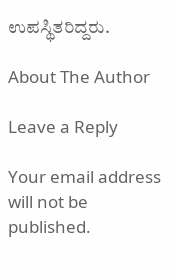ಉಪಸ್ಥಿತರಿದ್ದರು.

About The Author

Leave a Reply

Your email address will not be published.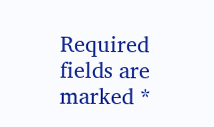Required fields are marked *